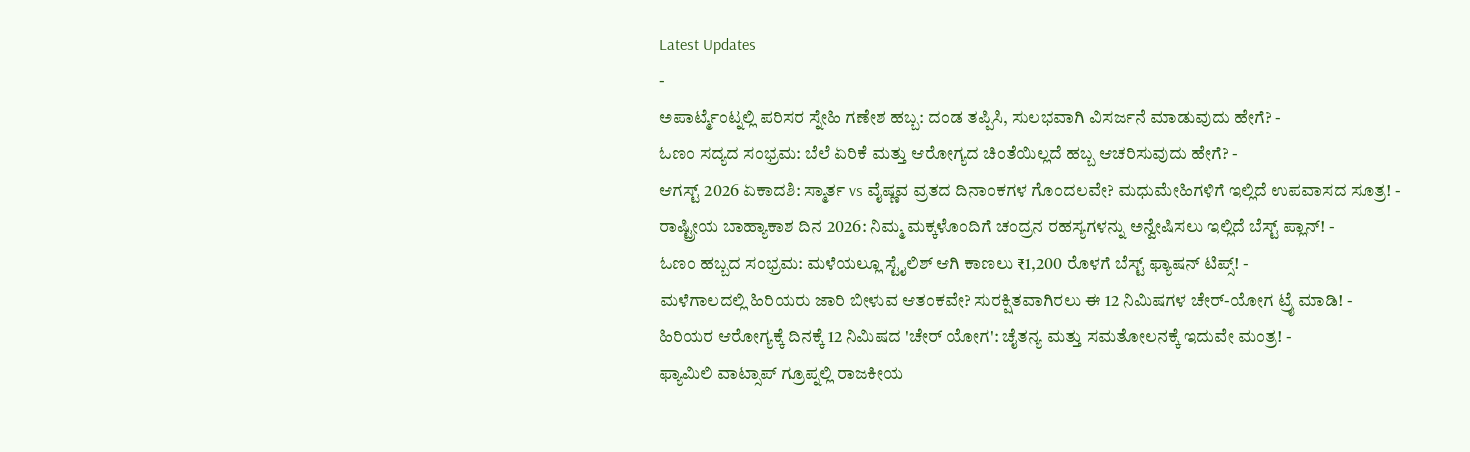Latest Updates
-
ಅಪಾರ್ಟ್ಮೆಂಟ್ನಲ್ಲಿ ಪರಿಸರ ಸ್ನೇಹಿ ಗಣೇಶ ಹಬ್ಬ: ದಂಡ ತಪ್ಪಿಸಿ, ಸುಲಭವಾಗಿ ವಿಸರ್ಜನೆ ಮಾಡುವುದು ಹೇಗೆ? -
ಓಣಂ ಸದ್ಯದ ಸಂಭ್ರಮ: ಬೆಲೆ ಏರಿಕೆ ಮತ್ತು ಆರೋಗ್ಯದ ಚಿಂತೆಯಿಲ್ಲದೆ ಹಬ್ಬ ಆಚರಿಸುವುದು ಹೇಗೆ? -
ಆಗಸ್ಟ್ 2026 ಏಕಾದಶಿ: ಸ್ಮಾರ್ತ vs ವೈಷ್ಣವ ವ್ರತದ ದಿನಾಂಕಗಳ ಗೊಂದಲವೇ? ಮಧುಮೇಹಿಗಳಿಗೆ ಇಲ್ಲಿದೆ ಉಪವಾಸದ ಸೂತ್ರ! -
ರಾಷ್ಟ್ರೀಯ ಬಾಹ್ಯಾಕಾಶ ದಿನ 2026: ನಿಮ್ಮ ಮಕ್ಕಳೊಂದಿಗೆ ಚಂದ್ರನ ರಹಸ್ಯಗಳನ್ನು ಅನ್ವೇಷಿಸಲು ಇಲ್ಲಿದೆ ಬೆಸ್ಟ್ ಪ್ಲಾನ್! -
ಓಣಂ ಹಬ್ಬದ ಸಂಭ್ರಮ: ಮಳೆಯಲ್ಲೂ ಸ್ಟೈಲಿಶ್ ಆಗಿ ಕಾಣಲು ₹1,200 ರೊಳಗೆ ಬೆಸ್ಟ್ ಫ್ಯಾಷನ್ ಟಿಪ್ಸ್! -
ಮಳೆಗಾಲದಲ್ಲಿ ಹಿರಿಯರು ಜಾರಿ ಬೀಳುವ ಆತಂಕವೇ? ಸುರಕ್ಷಿತವಾಗಿರಲು ಈ 12 ನಿಮಿಷಗಳ ಚೇರ್-ಯೋಗ ಟ್ರೈ ಮಾಡಿ! -
ಹಿರಿಯರ ಆರೋಗ್ಯಕ್ಕೆ ದಿನಕ್ಕೆ 12 ನಿಮಿಷದ 'ಚೇರ್ ಯೋಗ': ಚೈತನ್ಯ ಮತ್ತು ಸಮತೋಲನಕ್ಕೆ ಇದುವೇ ಮಂತ್ರ! -
ಫ್ಯಾಮಿಲಿ ವಾಟ್ಸಾಪ್ ಗ್ರೂಪ್ನಲ್ಲಿ ರಾಜಕೀಯ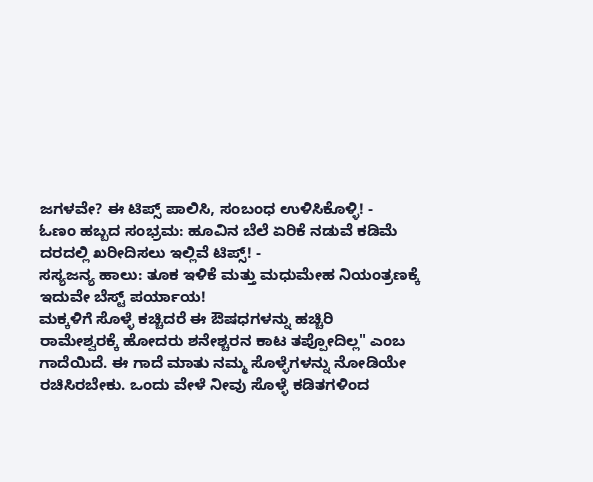ಜಗಳವೇ? ಈ ಟಿಪ್ಸ್ ಪಾಲಿಸಿ, ಸಂಬಂಧ ಉಳಿಸಿಕೊಳ್ಳಿ! -
ಓಣಂ ಹಬ್ಬದ ಸಂಭ್ರಮ: ಹೂವಿನ ಬೆಲೆ ಏರಿಕೆ ನಡುವೆ ಕಡಿಮೆ ದರದಲ್ಲಿ ಖರೀದಿಸಲು ಇಲ್ಲಿವೆ ಟಿಪ್ಸ್! -
ಸಸ್ಯಜನ್ಯ ಹಾಲು: ತೂಕ ಇಳಿಕೆ ಮತ್ತು ಮಧುಮೇಹ ನಿಯಂತ್ರಣಕ್ಕೆ ಇದುವೇ ಬೆಸ್ಟ್ ಪರ್ಯಾಯ!
ಮಕ್ಕಳಿಗೆ ಸೊಳ್ಳೆ ಕಚ್ಚಿದರೆ ಈ ಔಷಧಗಳನ್ನು ಹಚ್ಚಿರಿ
ರಾಮೇಶ್ವರಕ್ಕೆ ಹೋದರು ಶನೇಶ್ಚರನ ಕಾಟ ತಪ್ಪೋದಿಲ್ಲ" ಎಂಬ ಗಾದೆಯಿದೆ. ಈ ಗಾದೆ ಮಾತು ನಮ್ಮ ಸೊಳ್ಳೆಗಳನ್ನು ನೋಡಿಯೇ ರಚಿಸಿರಬೇಕು. ಒಂದು ವೇಳೆ ನೀವು ಸೊಳ್ಳೆ ಕಡಿತಗಳಿಂದ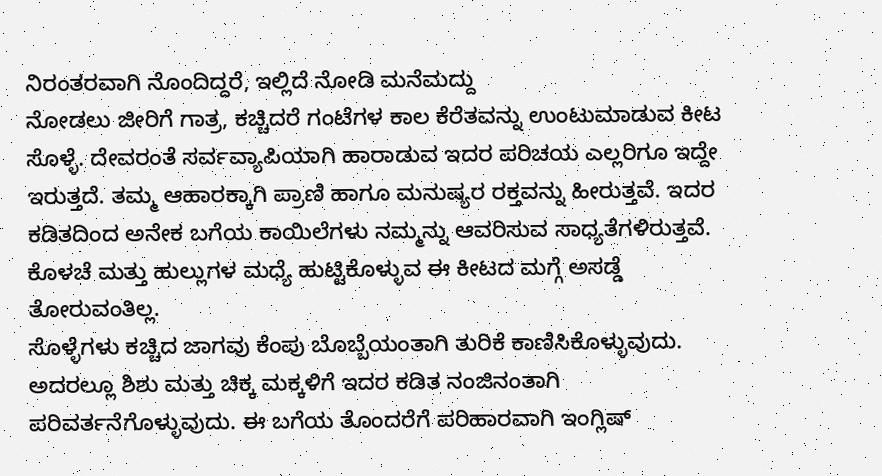ನಿರಂತರವಾಗಿ ನೊಂದಿದ್ದರೆ, ಇಲ್ಲಿದೆ ನೋಡಿ ಮನೆಮದ್ದು
ನೋಡಲು ಜೀರಿಗೆ ಗಾತ್ರ, ಕಚ್ಚಿದರೆ ಗಂಟೆಗಳ ಕಾಲ ಕೆರೆತವನ್ನು ಉಂಟುಮಾಡುವ ಕೀಟ ಸೊಳ್ಳೆ. ದೇವರಂತೆ ಸರ್ವವ್ಯಾಪಿಯಾಗಿ ಹಾರಾಡುವ ಇದರ ಪರಿಚಯ ಎಲ್ಲರಿಗೂ ಇದ್ದೇ ಇರುತ್ತದೆ. ತಮ್ಮ ಆಹಾರಕ್ಕಾಗಿ ಪ್ರಾಣಿ ಹಾಗೂ ಮನುಷ್ಯರ ರಕ್ತವನ್ನು ಹೀರುತ್ತವೆ. ಇದರ ಕಡಿತದಿಂದ ಅನೇಕ ಬಗೆಯ ಕಾಯಿಲೆಗಳು ನಮ್ಮನ್ನು ಆವರಿಸುವ ಸಾಧ್ಯತೆಗಳಿರುತ್ತವೆ. ಕೊಳಚೆ ಮತ್ತು ಹುಲ್ಲುಗಳ ಮಧ್ಯೆ ಹುಟ್ಟಿಕೊಳ್ಳುವ ಈ ಕೀಟದ ಮಗ್ಗೆ ಅಸಡ್ಡೆ ತೋರುವಂತಿಲ್ಲ.
ಸೊಳ್ಳೆಗಳು ಕಚ್ಚಿದ ಜಾಗವು ಕೆಂಪು ಬೊಬ್ಬೆಯಂತಾಗಿ ತುರಿಕೆ ಕಾಣಿಸಿಕೊಳ್ಳುವುದು. ಅದರಲ್ಲೂ ಶಿಶು ಮತ್ತು ಚಿಕ್ಕ ಮಕ್ಕಳಿಗೆ ಇದರ ಕಡಿತ ನಂಜಿನಂತಾಗಿ ಪರಿವರ್ತನೆಗೊಳ್ಳುವುದು. ಈ ಬಗೆಯ ತೊಂದರೆಗೆ ಪರಿಹಾರವಾಗಿ ಇಂಗ್ಲಿಷ್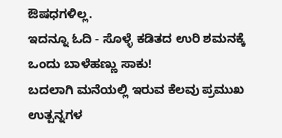ಔಷಧಗಳಿಲ್ಲ.
ಇದನ್ನೂ ಓದಿ - ಸೊಳ್ಳೆ ಕಡಿತದ ಉರಿ ಶಮನಕ್ಕೆ ಒಂದು ಬಾಳೆಹಣ್ಣು ಸಾಕು!
ಬದಲಾಗಿ ಮನೆಯಲ್ಲಿ ಇರುವ ಕೆಲವು ಪ್ರಮುಖ ಉತ್ಪನ್ನಗಳ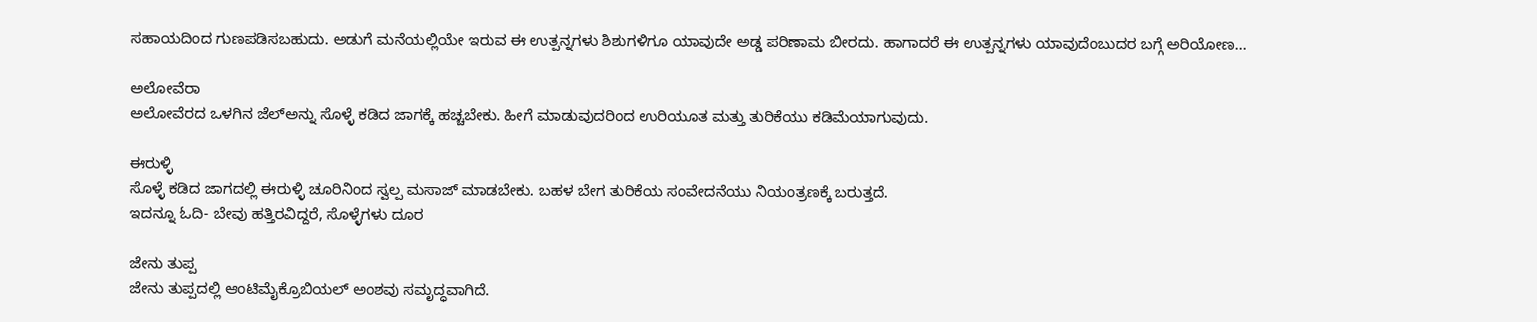ಸಹಾಯದಿಂದ ಗುಣಪಡಿಸಬಹುದು. ಅಡುಗೆ ಮನೆಯಲ್ಲಿಯೇ ಇರುವ ಈ ಉತ್ಪನ್ನಗಳು ಶಿಶುಗಳಿಗೂ ಯಾವುದೇ ಅಡ್ಡ ಪರಿಣಾಮ ಬೀರದು. ಹಾಗಾದರೆ ಈ ಉತ್ಪನ್ನಗಳು ಯಾವುದೆಂಬುದರ ಬಗ್ಗೆ ಅರಿಯೋಣ...

ಅಲೋವೆರಾ
ಅಲೋವೆರದ ಒಳಗಿನ ಜೆಲ್ಅನ್ನು ಸೊಳ್ಳೆ ಕಡಿದ ಜಾಗಕ್ಕೆ ಹಚ್ಚಬೇಕು. ಹೀಗೆ ಮಾಡುವುದರಿಂದ ಉರಿಯೂತ ಮತ್ತು ತುರಿಕೆಯು ಕಡಿಮೆಯಾಗುವುದು.

ಈರುಳ್ಳಿ
ಸೊಳ್ಳೆ ಕಡಿದ ಜಾಗದಲ್ಲಿ ಈರುಳ್ಳಿ ಚೂರಿನಿಂದ ಸ್ವಲ್ಪ ಮಸಾಜ್ ಮಾಡಬೇಕು. ಬಹಳ ಬೇಗ ತುರಿಕೆಯ ಸಂವೇದನೆಯು ನಿಯಂತ್ರಣಕ್ಕೆ ಬರುತ್ತದೆ.
ಇದನ್ನೂ ಓದಿ- ಬೇವು ಹತ್ತಿರವಿದ್ದರೆ, ಸೊಳ್ಳೆಗಳು ದೂರ

ಜೇನು ತುಪ್ಪ
ಜೇನು ತುಪ್ಪದಲ್ಲಿ ಆಂಟಿಮೈಕ್ರೊಬಿಯಲ್ ಅಂಶವು ಸಮೃದ್ಧವಾಗಿದೆ.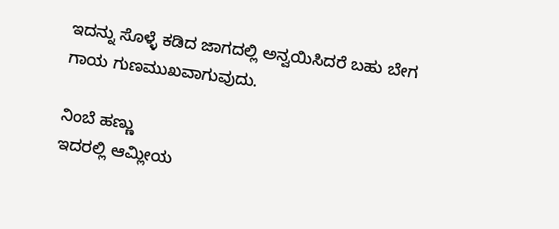ಇದನ್ನು ಸೊಳ್ಳೆ ಕಡಿದ ಜಾಗದಲ್ಲಿ ಅನ್ವಯಿಸಿದರೆ ಬಹು ಬೇಗ ಗಾಯ ಗುಣಮುಖವಾಗುವುದು.

ನಿಂಬೆ ಹಣ್ಣು
ಇದರಲ್ಲಿ ಆಮ್ಲೀಯ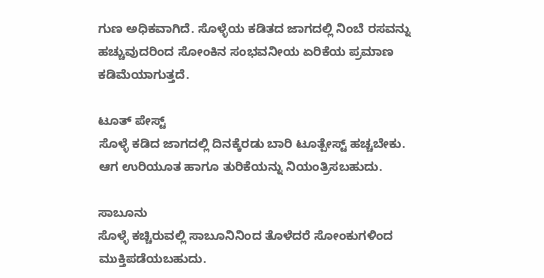ಗುಣ ಅಧಿಕವಾಗಿದೆ. ಸೊಳ್ಳೆಯ ಕಡಿತದ ಜಾಗದಲ್ಲಿ ನಿಂಬೆ ರಸವನ್ನು ಹಚ್ಚುವುದರಿಂದ ಸೋಂಕಿನ ಸಂಭವನೀಯ ಏರಿಕೆಯ ಪ್ರಮಾಣ ಕಡಿಮೆಯಾಗುತ್ತದೆ.

ಟೂತ್ ಪೇಸ್ಟ್
ಸೊಳ್ಳೆ ಕಡಿದ ಜಾಗದಲ್ಲಿ ದಿನಕ್ಕೆರಡು ಬಾರಿ ಟೂತ್ಪೇಸ್ಟ್ ಹಚ್ಚಬೇಕು. ಆಗ ಉರಿಯೂತ ಹಾಗೂ ತುರಿಕೆಯನ್ನು ನಿಯಂತ್ರಿಸಬಹುದು.

ಸಾಬೂನು
ಸೊಳ್ಳೆ ಕಚ್ಚಿರುವಲ್ಲಿ ಸಾಬೂನಿನಿಂದ ತೊಳೆದರೆ ಸೋಂಕುಗಳಿಂದ ಮುಕ್ತಿಪಡೆಯಬಹುದು.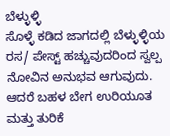ಬೆಳ್ಳುಳ್ಳಿ
ಸೊಳ್ಳೆ ಕಡಿದ ಜಾಗದಲ್ಲಿ ಬೆಳ್ಳುಳ್ಳಿಯ ರಸ/ ಪೇಸ್ಟ್ ಹಚ್ಚುವುದರಿಂದ ಸ್ವಲ್ಪ ನೋವಿನ ಅನುಭವ ಆಗುವುದು. ಆದರೆ ಬಹಳ ಬೇಗ ಉರಿಯೂತ ಮತ್ತು ತುರಿಕೆ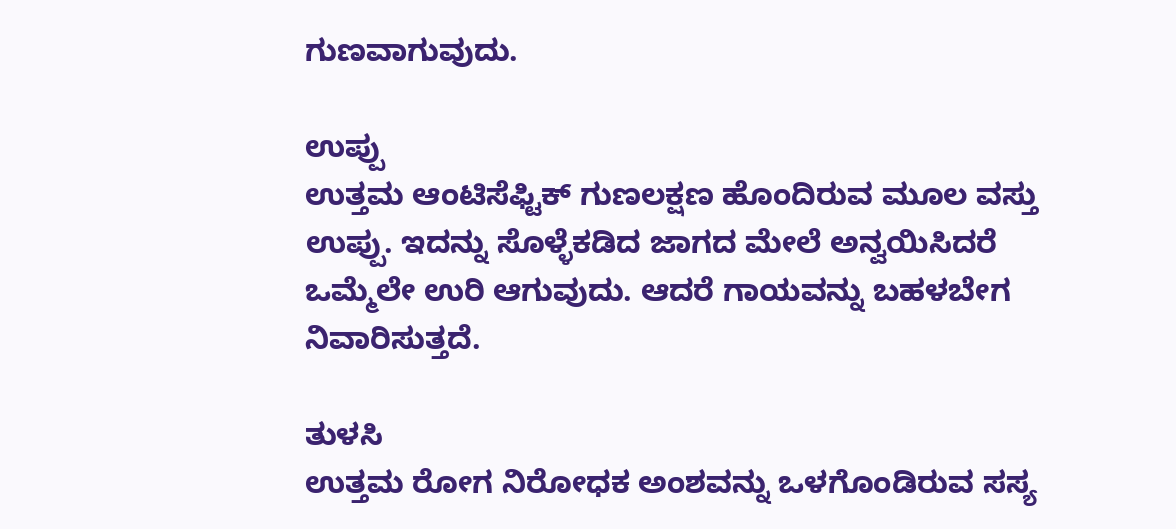ಗುಣವಾಗುವುದು.

ಉಪ್ಪು
ಉತ್ತಮ ಆಂಟಿಸೆಫ್ಟಿಕ್ ಗುಣಲಕ್ಷಣ ಹೊಂದಿರುವ ಮೂಲ ವಸ್ತು ಉಪ್ಪು. ಇದನ್ನು ಸೊಳ್ಳೆಕಡಿದ ಜಾಗದ ಮೇಲೆ ಅನ್ವಯಿಸಿದರೆ ಒಮ್ಮೆಲೇ ಉರಿ ಆಗುವುದು. ಆದರೆ ಗಾಯವನ್ನು ಬಹಳಬೇಗ ನಿವಾರಿಸುತ್ತದೆ.

ತುಳಸಿ
ಉತ್ತಮ ರೋಗ ನಿರೋಧಕ ಅಂಶವನ್ನು ಒಳಗೊಂಡಿರುವ ಸಸ್ಯ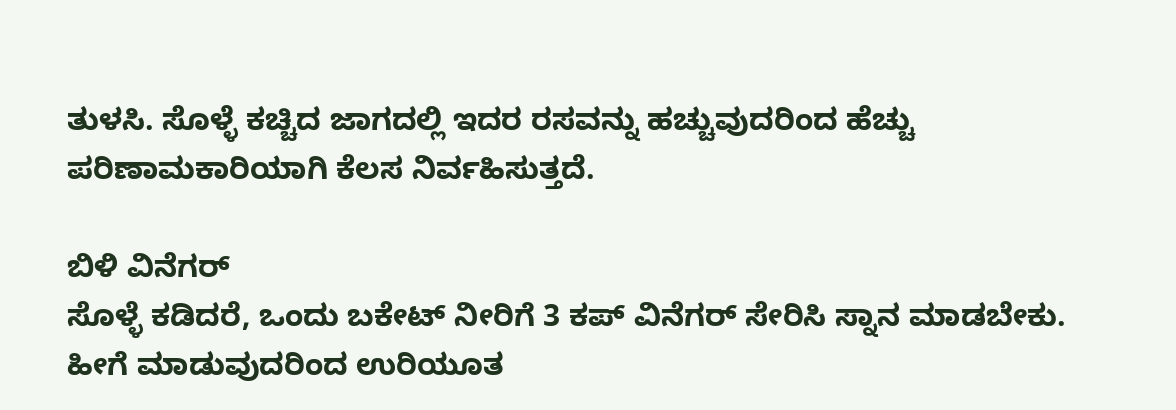ತುಳಸಿ. ಸೊಳ್ಳೆ ಕಚ್ಚಿದ ಜಾಗದಲ್ಲಿ ಇದರ ರಸವನ್ನು ಹಚ್ಚುವುದರಿಂದ ಹೆಚ್ಚು ಪರಿಣಾಮಕಾರಿಯಾಗಿ ಕೆಲಸ ನಿರ್ವಹಿಸುತ್ತದೆ.

ಬಿಳಿ ವಿನೆಗರ್
ಸೊಳ್ಳೆ ಕಡಿದರೆ, ಒಂದು ಬಕೇಟ್ ನೀರಿಗೆ 3 ಕಪ್ ವಿನೆಗರ್ ಸೇರಿಸಿ ಸ್ನಾನ ಮಾಡಬೇಕು. ಹೀಗೆ ಮಾಡುವುದರಿಂದ ಉರಿಯೂತ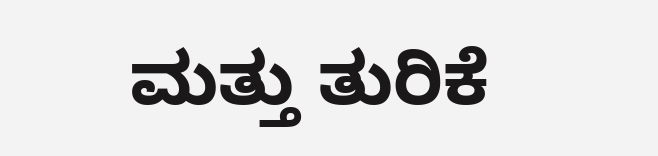ಮತ್ತು ತುರಿಕೆ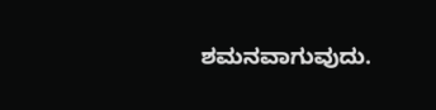ಶಮನವಾಗುವುದು.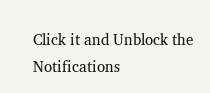Click it and Unblock the Notifications